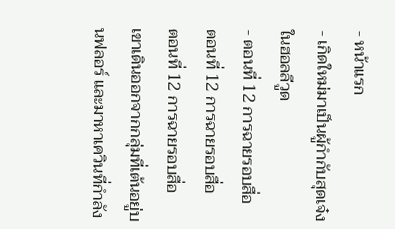- หน้าแรก
- เกิดใหม่มาเป็นผู้กำกับสุดเจ๋งในฮอลลีวูด
- ตอนที่ 12 การฉายรอบสื่อ
ตอนที่ 12 การฉายรอบสื่อ
ตอนที่ 12 การฉายรอบสื่อ
เขาเดินออกจากกลุ่มที่เต้นอยู่บนฟลอร์ และมาหาเควินที่กำลัง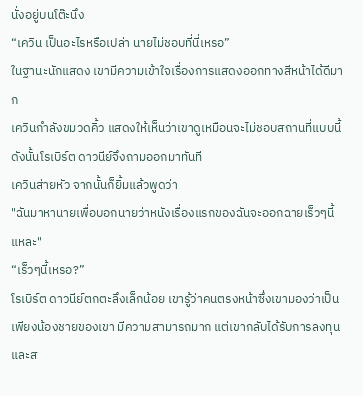นั่งอยู่บนโต๊ะนึง
“เควิน เป็นอะไรหรือเปล่า นายไม่ชอบที่นี่เหรอ”
ในฐานะนักแสดง เขามีความเข้าใจเรื่องการแสดงออกทางสีหน้าได้ดีมาก
เควินกำลังขมวดคิ้ว แสดงให้เห็นว่าเขาดูเหมือนจะไม่ชอบสถานที่แบบนี้
ดังนั้นโรเบิร์ต ดาวนีย์จึงถามออกมาทันที
เควินส่ายหัว จากนั้นก็ยิ้มแล้วพูดว่า
"ฉันมาหานายเพื่อบอกนายว่าหนังเรื่องแรกของฉันจะออกฉายเร็วๆนี้แหละ"
“เร็วๆนี้เหรอ?”
โรเบิร์ต ดาวนีย์ตกตะลึงเล็กน้อย เขารู้ว่าคนตรงหน้าซึ่งเขามองว่าเป็นเพียงน้องชายของเขา มีความสามารถมาก แต่เขากลับได้รับการลงทุนและส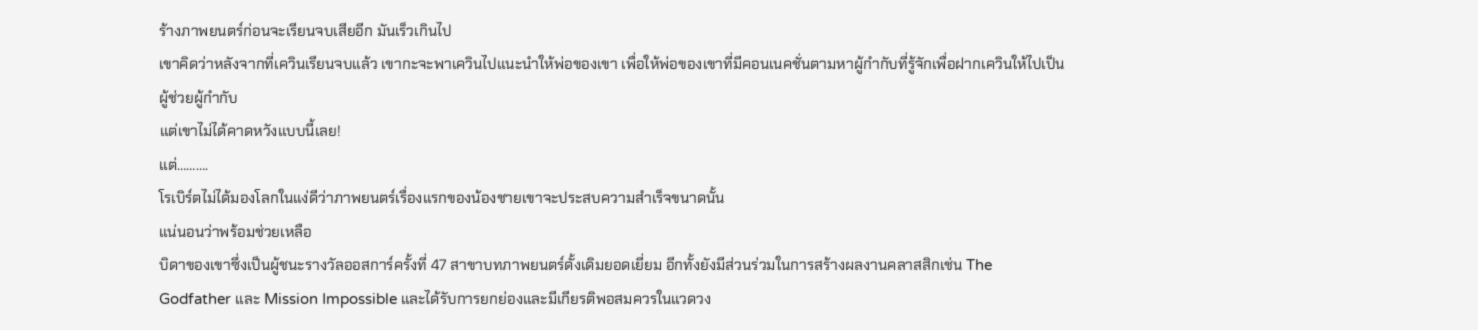ร้างภาพยนตร์ก่อนจะเรียนจบเสียอีก มันเร็วเกินไป
เขาคิดว่าหลังจากที่เควินเรียนจบแล้ว เขากะจะพาเควินไปแนะนำให้พ่อของเขา เพื่อให้พ่อของเขาที่มีคอนเนคชั่นตามหาผู้กำกับที่รู้จักเพื่อฝากเควินให้ไปเป็นผู้ช่วยผู้กำกับ
แต่เขาไม่ได้คาดหวังแบบนี้เลย!
แต่……….
โรเบิร์ตไม่ได้มองโลกในแง่ดีว่าภาพยนตร์เรื่องแรกของน้องชายเขาจะประสบความสำเร็จขนาดนั้น
แน่นอนว่าพร้อมช่วยเหลือ
บิดาของเขาซึ่งเป็นผู้ชนะรางวัลออสการ์ครั้งที่ 47 สาขาบทภาพยนตร์ดั้งเดิมยอดเยี่ยม อีกทั้งยังมีส่วนร่วมในการสร้างผลงานคลาสสิกเช่น The Godfather และ Mission Impossible และได้รับการยกย่องและมีเกียรติพอสมควรในแวดวง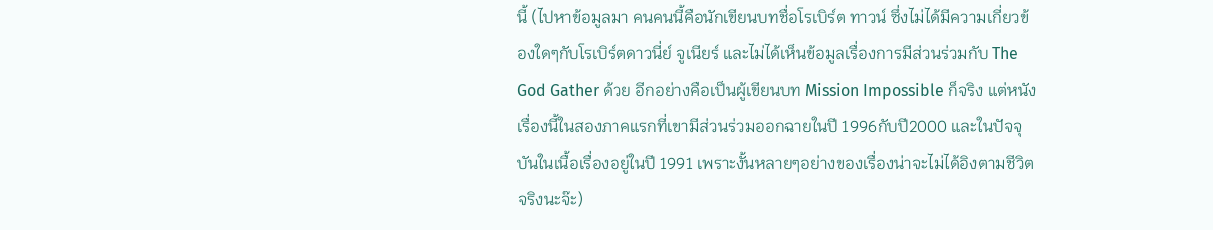นี้ (ไปหาข้อมูลมา คนคนนี้คือนักเขียนบทชื่อโรเบิร์ต ทาวน์ ซึ่งไม่ได้มีความเกี่ยวข้องใดๆกับโรเบิร์ตดาวนี่ย์ จูเนียร์ และไม่ได้เห็นข้อมูลเรื่องการมีส่วนร่วมกับ The God Gather ด้วย อีกอย่างคือเป็นผู้เขียนบท Mission Impossible ก็จริง แต่หนังเรื่องนี้ในสองภาคแรกที่เขามีส่วนร่วมออกฉายในปี 1996กับปี2000 และในปัจจุบันในเนื้อเรื่องอยู่ในปี 1991 เพราะงั้นหลายๆอย่างของเรื่องน่าจะไม่ได้อิงตามชีวิตจริงนะจ๊ะ)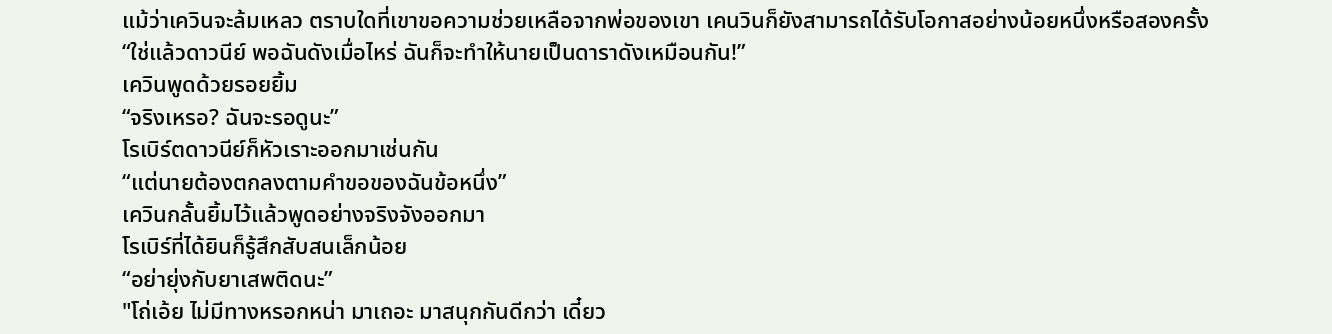แม้ว่าเควินจะล้มเหลว ตราบใดที่เขาขอความช่วยเหลือจากพ่อของเขา เคนวินก็ยังสามารถได้รับโอกาสอย่างน้อยหนึ่งหรือสองครั้ง
“ใช่แล้วดาวนีย์ พอฉันดังเมื่อไหร่ ฉันก็จะทำให้นายเป็นดาราดังเหมือนกัน!”
เควินพูดด้วยรอยยิ้ม
“จริงเหรอ? ฉันจะรอดูนะ”
โรเบิร์ตดาวนีย์ก็หัวเราะออกมาเช่นกัน
“แต่นายต้องตกลงตามคำขอของฉันข้อหนึ่ง”
เควินกลั้นยิ้มไว้แล้วพูดอย่างจริงจังออกมา
โรเบิร์ที่ได้ยินก็รู้สึกสับสนเล็กน้อย
“อย่ายุ่งกับยาเสพติดนะ”
"โถ่เอ้ย ไม่มีทางหรอกหน่า มาเถอะ มาสนุกกันดีกว่า เดี๋ยว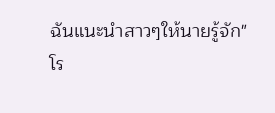ฉันแนะนำสาวๆให้นายรู้จัก"
โร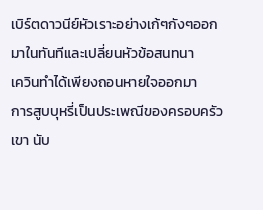เบิร์ตดาวนีย์หัวเราะอย่างเก้ๆกังๆออกมาในทันทีและเปลี่ยนหัวข้อสนทนา
เควินทำได้เพียงถอนหายใจออกมา
การสูบบุหรี่เป็นประเพณีของครอบครัวเขา นับ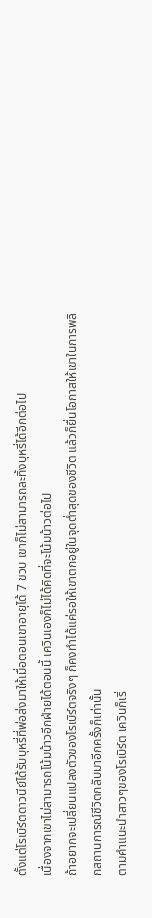ตั้งแต่โรเบิร์ตดาวนีย์ได้รับบุหรี่ที่พ่อส่งมาให้เมื่อตอนเขาอายุได้ 7 ขวบ เขาก็ไม่สามารถละทิ้งบุหรี่ได้อีกต่อไป
เนื่องจากเขาไม่สามารถโน้มน้าวอีกฝ่ายได้ตอนนี้ เควินเองก็ไม่ได้คิดที่จะโน้มน้าวต่อไป
ถ้าอยากจะเปลี่ยนแปลงตัวของโรเบิร์ตจริงๆ ก็คงทำได้แค่รอให้เขาตกอยู่ในจุดต่ำสุดของชีวิต แล้วก็ยื่นโอกาสให้เขาในการพลิกสถานการณ์ชีวิตกลับมาอีกครั้งก็เท่านั้น
ตามคำแนะนำสาวๆของโรเบิร์ต เควินก็เริ่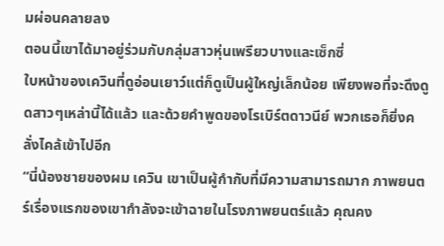มผ่อนคลายลง
ตอนนี้เขาได้มาอยู่ร่วมกับกลุ่มสาวหุ่นเพรียวบางและเซ็กซี่
ใบหน้าของเควินที่ดูอ่อนเยาว์แต่ก็ดูเป็นผู้ใหญ่เล็กน้อย เพียงพอที่จะดึงดูดสาวๆเหล่านี้ได้แล้ว และด้วยคำพูดของโรเบิร์ตดาวนีย์ พวกเธอก็ยิ่งคลั่งไคล้เข้าไปอีก
“นี่น้องชายของผม เควิน เขาเป็นผู้กำกับที่มีความสามารถมาก ภาพยนตร์เรื่องแรกของเขากำลังจะเข้าฉายในโรงภาพยนตร์แล้ว คุณคง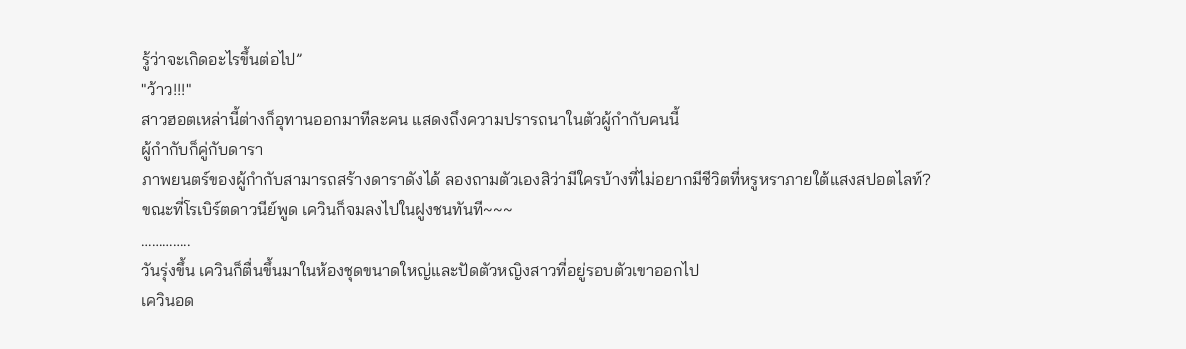รู้ว่าจะเกิดอะไรขึ้นต่อไป”
"ว้าว!!!"
สาวฮอตเหล่านี้ต่างก็อุทานออกมาทีละคน แสดงถึงความปรารถนาในตัวผู้กำกับคนนี้
ผู้กำกับก็คู่กับดารา
ภาพยนตร์ของผู้กำกับสามารถสร้างดาราดังได้ ลองถามตัวเองสิว่ามีใครบ้างที่ไม่อยากมีชีวิตที่หรูหราภายใต้แสงสปอตไลท์?
ขณะที่โรเบิร์ตดาวนีย์พูด เควินก็จมลงไปในฝูงชนทันที~~~
…………..
วันรุ่งขึ้น เควินก็ตื่นขึ้นมาในห้องชุดขนาดใหญ่และปัดตัวหญิงสาวที่อยู่รอบตัวเขาออกไป
เควินอด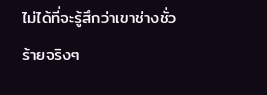ไม่ได้ที่จะรู้สึกว่าเขาช่างชั่วร้ายจริงๆ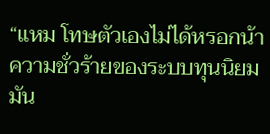“แหม โทษตัวเองไม่ได้หรอกน้า ความชั่วร้ายของระบบทุนนิยมมัน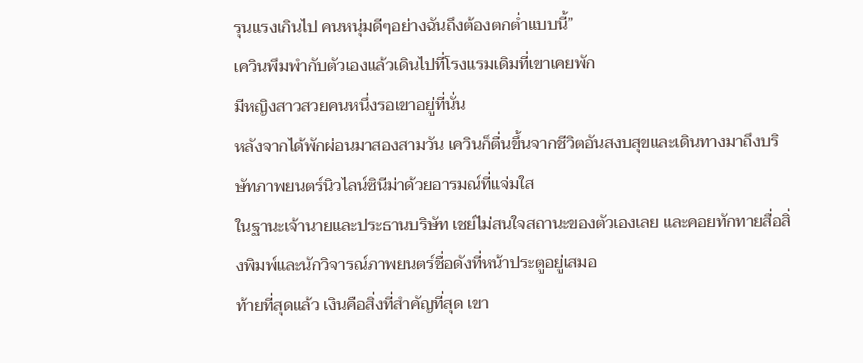รุนแรงเกินไป คนหนุ่มดีๆอย่างฉันถึงต้องตกต่ำแบบนี้”
เควินพึมพำกับตัวเองแล้วเดินไปที่โรงแรมเดิมที่เขาเคยพัก
มีหญิงสาวสวยคนหนึ่งรอเขาอยู่ที่นั่น
หลังจากได้พักผ่อนมาสองสามวัน เควินก็ตื่นขึ้นจากชีวิตอันสงบสุขและเดินทางมาถึงบริษัทภาพยนตร์นิวไลน์ซินีม่าด้วยอารมณ์ที่แจ่มใส
ในฐานะเจ้านายและประธานบริษัท เชย์ไม่สนใจสถานะของตัวเองเลย และคอยทักทายสื่อสิ่งพิมพ์และนักวิจารณ์ภาพยนตร์ชื่อดังที่หน้าประตูอยู่เสมอ
ท้ายที่สุดแล้ว เงินคือสิ่งที่สำคัญที่สุด เขา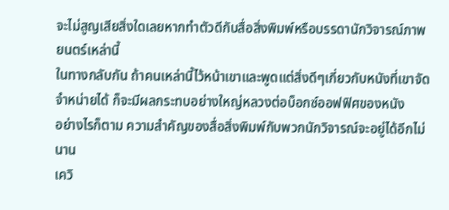จะไม่สูญเสียสิ่งใดเลยหากทำตัวดีกับสื่อสิ่งพิมพ์หรือบรรดานักวิจารณ์ภาพยนตร์เหล่านี้
ในทางกลับกัน ถ้าคนเหล่านี้ไว้หน้าเขาและพูดแต่สิ่งดีๆเกี่ยวกับหนังที่เขาจัดจำหน่ายได้ ก็จะมีผลกระทบอย่างใหญ่หลวงต่อบ็อกซ์ออฟฟิศของหนัง
อย่างไรก็ตาม ความสำคัญของสื่อสิ่งพิมพ์กับพวกนักวิจารณ์จะอยู่ได้อีกไม่นาน
เควิ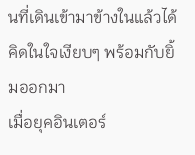นที่เดินเข้ามาข้างในแล้วได้คิดในใจเงียบๆ พร้อมกับยิ้มออกมา
เมื่อยุคอินเตอร์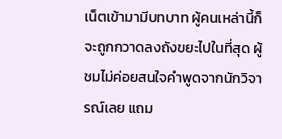เน็ตเข้ามามีบทบาท ผู้คนเหล่านี้ก็จะถูกกวาดลงถังขยะไปในที่สุด ผู้ชมไม่ค่อยสนใจคำพูดจากนักวิจารณ์เลย แถม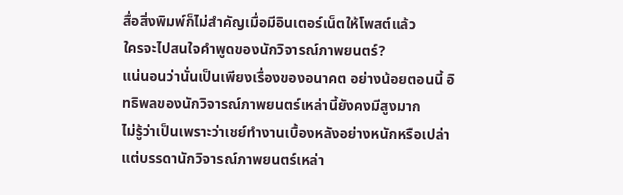สื่อสิ่งพิมพ์ก็ไม่สำคัญเมื่อมีอินเตอร์เน็ตให้โพสต์แล้ว
ใครจะไปสนใจคำพูดของนักวิจารณ์ภาพยนตร์?
แน่นอนว่านั่นเป็นเพียงเรื่องของอนาคต อย่างน้อยตอนนี้ อิทธิพลของนักวิจารณ์ภาพยนตร์เหล่านี้ยังคงมีสูงมาก
ไม่รู้ว่าเป็นเพราะว่าเชย์ทำงานเบื้องหลังอย่างหนักหรือเปล่า แต่บรรดานักวิจารณ์ภาพยนตร์เหล่า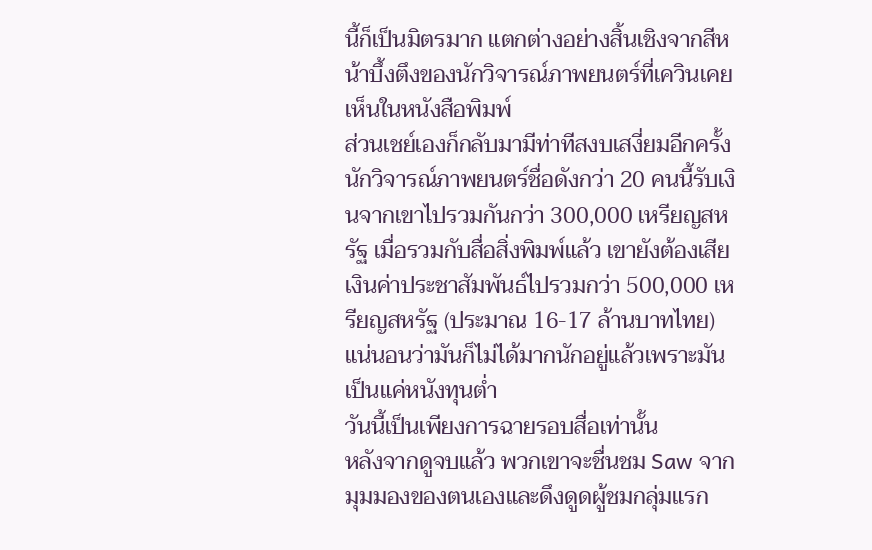นี้ก็เป็นมิตรมาก แตกต่างอย่างสิ้นเชิงจากสีหน้าบึ้งตึงของนักวิจารณ์ภาพยนตร์ที่เควินเคยเห็นในหนังสือพิมพ์
ส่วนเชย์เองก็กลับมามีท่าทีสงบเสงี่ยมอีกครั้ง นักวิจารณ์ภาพยนตร์ชื่อดังกว่า 20 คนนี้รับเงินจากเขาไปรวมกันกว่า 300,000 เหรียญสหรัฐ เมื่อรวมกับสื่อสิ่งพิมพ์แล้ว เขายังต้องเสียเงินค่าประชาสัมพันธ์ไปรวมกว่า 500,000 เหรียญสหรัฐ (ประมาณ 16-17 ล้านบาทไทย)
แน่นอนว่ามันก็ไม่ได้มากนักอยู่แล้วเพราะมันเป็นแค่หนังทุนต่ำ
วันนี้เป็นเพียงการฉายรอบสื่อเท่านั้น
หลังจากดูจบแล้ว พวกเขาจะชื่นชม Saw จากมุมมองของตนเองและดึงดูดผู้ชมกลุ่มแรก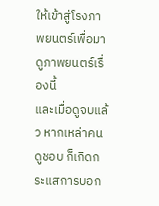ให้เข้าสู่โรงภาพยนตร์เพื่อมาดูภาพยนตร์เรื่องนี้
และเมื่อดูจบแล้ว หากเหล่าคนดูชอบ ก็เกิดกระแสการบอก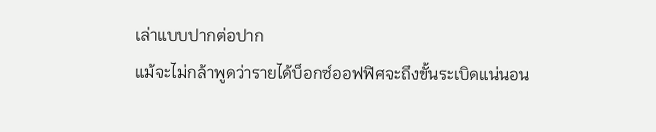เล่าแบบปากต่อปาก
แม้จะไม่กล้าพูดว่ารายได้บ็อกซ์ออฟฟิศจะถึงขั้นระเบิดแน่นอน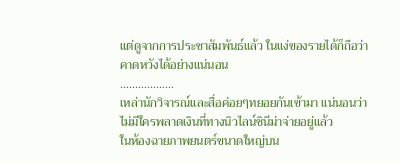แต่ดูจากการประชาสัมพันธ์แล้ว ในแง่ของรายได้ก็ถือว่าคาดหวังได้อย่างแน่นอน
………………
เหล่านักวิจารณ์และสื่อค่อยๆทยอยกันเข้ามา แน่นอนว่าไม่มีใครพลาดเงินที่ทางนิวไลน์ซินีม่าจ่ายอยู่แล้ว
ในห้องฉายภาพยนตร์ขนาดใหญ่บน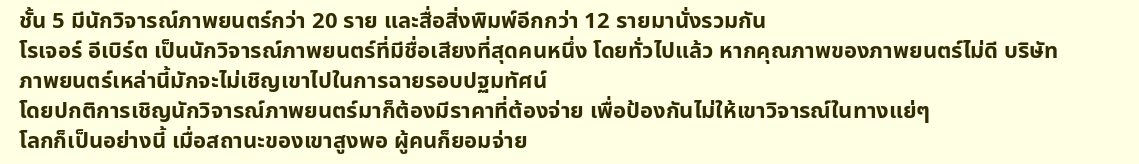ชั้น 5 มีนักวิจารณ์ภาพยนตร์กว่า 20 ราย และสื่อสิ่งพิมพ์อีกกว่า 12 รายมานั่งรวมกัน
โรเจอร์ อีเบิร์ต เป็นนักวิจารณ์ภาพยนตร์ที่มีชื่อเสียงที่สุดคนหนึ่ง โดยทั่วไปแล้ว หากคุณภาพของภาพยนตร์ไม่ดี บริษัทภาพยนตร์เหล่านี้มักจะไม่เชิญเขาไปในการฉายรอบปฐมทัศน์
โดยปกติการเชิญนักวิจารณ์ภาพยนตร์มาก็ต้องมีราคาที่ต้องจ่าย เพื่อป้องกันไม่ให้เขาวิจารณ์ในทางแย่ๆ
โลกก็เป็นอย่างนี้ เมื่อสถานะของเขาสูงพอ ผู้คนก็ยอมจ่าย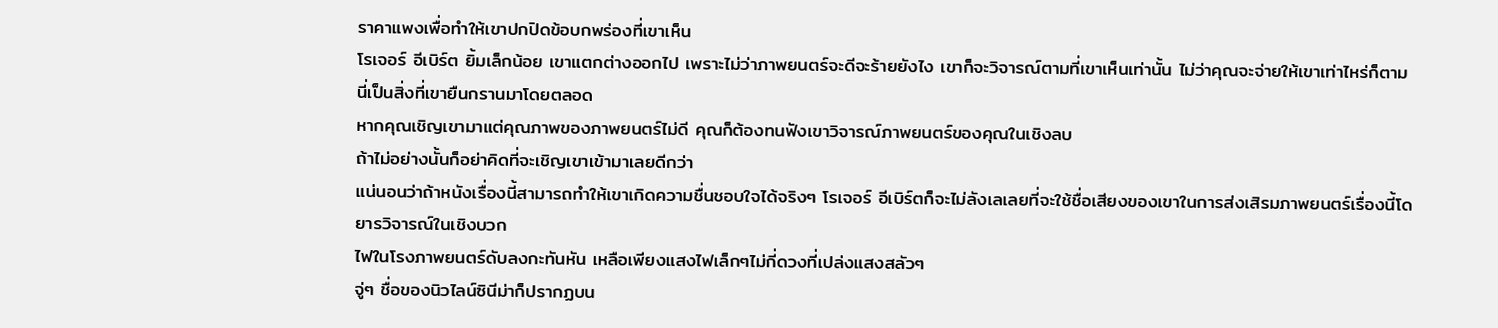ราคาแพงเพื่อทำให้เขาปกปิดข้อบกพร่องที่เขาเห็น
โรเจอร์ อีเบิร์ต ยิ้มเล็กน้อย เขาแตกต่างออกไป เพราะไม่ว่าภาพยนตร์จะดีจะร้ายยังไง เขาก็จะวิจารณ์ตามที่เขาเห็นเท่านั้น ไม่ว่าคุณจะจ่ายให้เขาเท่าไหร่ก็ตาม
นี่เป็นสิ่งที่เขายืนกรานมาโดยตลอด
หากคุณเชิญเขามาแต่คุณภาพของภาพยนตร์ไม่ดี คุณก็ต้องทนฟังเขาวิจารณ์ภาพยนตร์ของคุณในเชิงลบ
ถ้าไม่อย่างนั้นก็อย่าคิดที่จะเชิญเขาเข้ามาเลยดีกว่า
แน่นอนว่าถ้าหนังเรื่องนี้สามารถทำให้เขาเกิดความชื่นชอบใจได้จริงๆ โรเจอร์ อีเบิร์ตก็จะไม่ลังเลเลยที่จะใช้ชื่อเสียงของเขาในการส่งเสิรมภาพยนตร์เรื่องนี้โดยารวิจารณ์ในเชิงบวก
ไฟในโรงภาพยนตร์ดับลงกะทันหัน เหลือเพียงแสงไฟเล็กๆไม่กี่ดวงที่เปล่งแสงสลัวๆ
จู่ๆ ชื่อของนิวไลน์ซินีม่าก็ปรากฏบน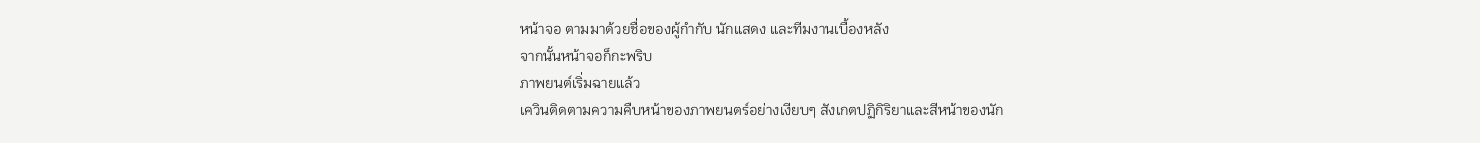หน้าจอ ตามมาด้วยชื่อของผู้กำกับ นักแสดง และทีมงานเบื้องหลัง
จากนั้นหน้าจอก็กะพริบ
ภาพยนต์เริ่มฉายแล้ว
เควินติดตามความคืบหน้าของภาพยนตร์อย่างเงียบๆ สังเกตปฏิกิริยาและสีหน้าของนัก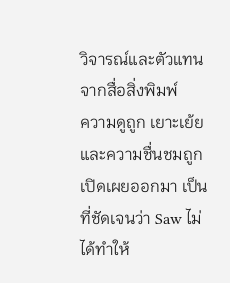วิจารณ์และตัวแทนจากสื่อสิ่งพิมพ์
ความดูถูก เยาะเย้ย และความชื่นชมถูกเปิดเผยออกมา เป็นที่ชัดเจนว่า Saw ไม่ได้ทำให้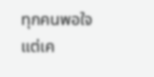ทุกคนพอใจ แต่เค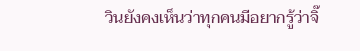วินยังคงเห็นว่าทุกคนมีอยากรู้ว่าจิ๊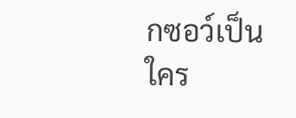กซอว์เป็นใคร